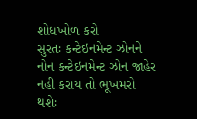શોધખોળ કરો
સુરતઃ કન્ટેઇનમેન્ટ ઝોનને નોન કન્ટેઇનમેન્ટ ઝોન જાહેર નહી કરાય તો ભૂખમરો થશેઃ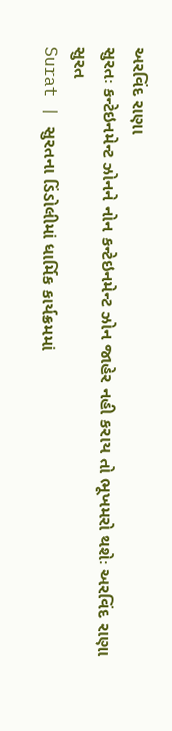અરવિંદ રાણા
સુરતઃ કન્ટેઇનમેન્ટ ઝોનને નોન કન્ટેઇનમેન્ટ ઝોન જાહેર નહી કરાય તો ભૂખમરો થશેઃ અરવિંદ રાણા
સુરત
Surat | સુરતના ડિંડોલીમાં ધાર્મિક કાર્યક્રમમાં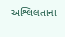અશ્લિલતાના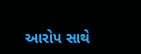આરોપ સાથે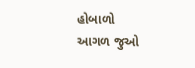હોબાળો
આગળ જુઓ